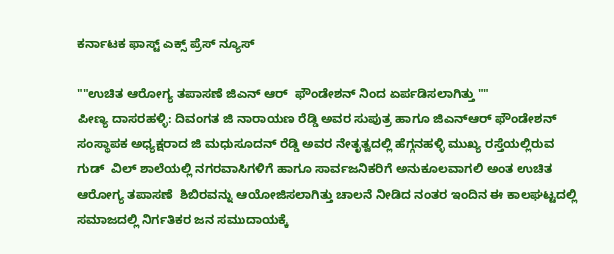ಕರ್ನಾಟಕ ಫಾಸ್ಟ್ ಎಕ್ಸ್ ಪ್ರೆಸ್ ನ್ಯೂಸ್

""ಉಚಿತ ಆರೋಗ್ಯ ತಪಾಸಣೆ ಜಿಎನ್ ಆರ್  ಫೌಂಡೇಶನ್ ನಿಂದ ಏರ್ಪಡಿಸಲಾಗಿತ್ತು ""
ಪೀಣ್ಯ ದಾಸರಹಳ್ಳಿ: ದಿವಂಗತ ಜಿ ನಾರಾಯಣ ರೆಡ್ಡಿ ಅವರ ಸುಪುತ್ರ ಹಾಗೂ ಜಿಎನ್ಆರ್ ಫೌಂಡೇಶನ್ ಸಂಸ್ಥಾಪಕ ಅಧ್ಯಕ್ಷರಾದ ಜಿ ಮಧುಸೂದನ್ ರೆಡ್ಡಿ ಅವರ ನೇತೃತ್ವದಲ್ಲಿ ಹೆಗ್ಗನಹಳ್ಳಿ ಮುಖ್ಯ ರಸ್ತೆಯಲ್ಲಿರುವ ಗುಡ್  ವಿಲ್ ಶಾಲೆಯಲ್ಲಿ ನಗರವಾಸಿಗಳಿಗೆ ಹಾಗೂ ಸಾರ್ವಜನಿಕರಿಗೆ ಅನುಕೂಲವಾಗಲಿ ಅಂತ ಉಚಿತ ಆರೋಗ್ಯ ತಪಾಸಣೆ  ಶಿಬಿರವನ್ನು ಆಯೋಜಿಸಲಾಗಿತ್ತು ಚಾಲನೆ ನೀಡಿದ ನಂತರ ಇಂದಿನ ಈ ಕಾಲಘಟ್ಟದಲ್ಲಿ ಸಮಾಜದಲ್ಲಿ ನಿರ್ಗತಿಕರ ಜನ ಸಮುದಾಯಕ್ಕೆ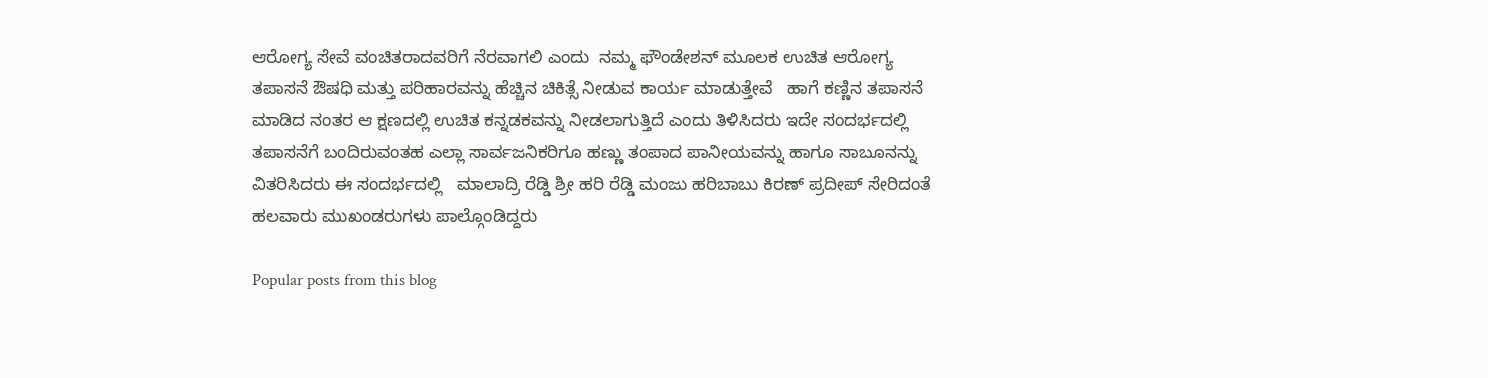ಆರೋಗ್ಯ ಸೇವೆ ವಂಚಿತರಾದವರಿಗೆ ನೆರವಾಗಲಿ ಎಂದು  ನಮ್ಮ ಫೌಂಡೇಶನ್ ಮೂಲಕ ಉಚಿತ ಆರೋಗ್ಯ ತಪಾಸನೆ ಔಷಧಿ ಮತ್ತು ಪರಿಹಾರವನ್ನು ಹೆಚ್ಚಿನ ಚಿಕಿತ್ಸೆ ನೀಡುವ ಕಾರ್ಯ ಮಾಡುತ್ತೇವೆ   ಹಾಗೆ ಕಣ್ಣಿನ ತಪಾಸನೆ ಮಾಡಿದ ನಂತರ ಆ ಕ್ಷಣದಲ್ಲಿ ಉಚಿತ ಕನ್ನಡಕವನ್ನು ನೀಡಲಾಗುತ್ತಿದೆ ಎಂದು ತಿಳಿಸಿದರು ಇದೇ ಸಂದರ್ಭದಲ್ಲಿ  ತಪಾಸನೆಗೆ ಬಂದಿರುವಂತಹ ಎಲ್ಲಾ ಸಾರ್ವಜನಿಕರಿಗೂ ಹಣ್ಣು ತಂಪಾದ ಪಾನೀಯವನ್ನು ಹಾಗೂ ಸಾಬೂನನ್ನು ವಿತರಿಸಿದರು ಈ ಸಂದರ್ಭದಲ್ಲಿ   ಮಾಲಾದ್ರಿ ರೆಡ್ಡಿ ಶ್ರೀ ಹರಿ ರೆಡ್ಡಿ ಮಂಜು ಹರಿಬಾಬು ಕಿರಣ್ ಪ್ರದೀಪ್ ಸೇರಿದಂತೆ ಹಲವಾರು ಮುಖಂಡರುಗಳು ಪಾಲ್ಗೊಂಡಿದ್ದರು

Popular posts from this blog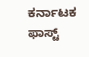ಕರ್ನಾಟಕ ಫಾಸ್ಟ್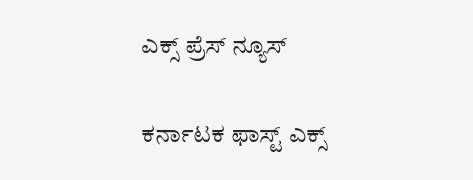ಎಕ್ಸ್ ಪ್ರೆಸ್ ನ್ಯೂಸ್

ಕರ್ನಾಟಕ ಫಾಸ್ಟ್ ಎಕ್ಸ್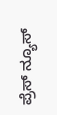ಪ್ರೆಸ್ ನ್ಯೂಸ್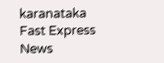karanataka Fast Express News